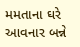મમતાના ઘરે આવનાર બન્ને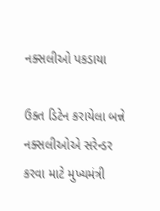નક્સલીઓ પકડાયા

ઉક્ત ડિટેન કરાયેલા બન્ને નક્સલીઓએ સરેન્ડર કરવા માટે મુખ્યમંત્રી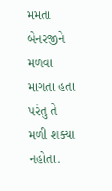મમતા બેનરજીને મળવા માગતા હતા પરંતુ તે મળી શક્યા નહોતા.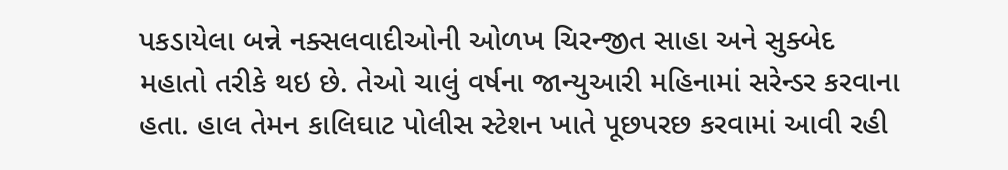પકડાયેલા બન્ને નક્સલવાદીઓની ઓળખ ચિરન્જીત સાહા અને સુક્બેદ મહાતો તરીકે થઇ છે. તેઓ ચાલું વર્ષના જાન્યુઆરી મહિનામાં સરેન્ડર કરવાના હતા. હાલ તેમન કાલિઘાટ પોલીસ સ્ટેશન ખાતે પૂછપરછ કરવામાં આવી રહી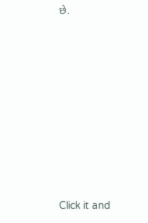છે.












Click it and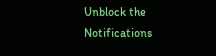Unblock the Notifications